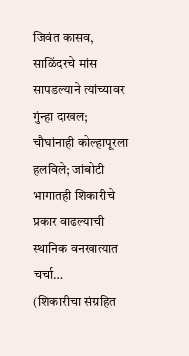जिवंत कासव, साळिंदरचे मांस सापडल्याने त्यांच्यावर गुंन्हा दाखल; चौघांनाही कोल्हापूरला हलविले; जांबोटी भागातही शिकारीचे प्रकार वाढल्याची स्थानिक वनखात्यात चर्चा…
(शिकारीचा संग्रहित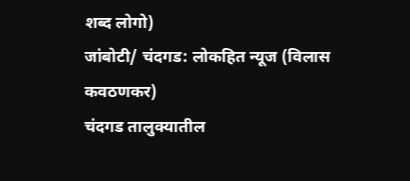शब्द लोगो)
जांबोटी/ चंदगड: लोकहित न्यूज (विलास कवठणकर)
चंदगड तालुक्यातील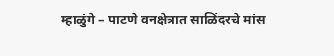म्हाळुंगे – पाटणे वनक्षेत्रात साळिंदरचे मांस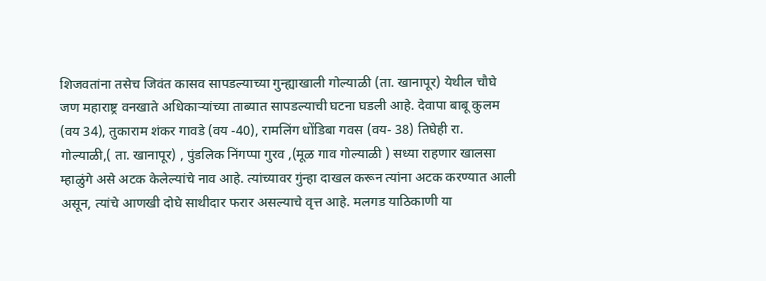शिजवतांना तसेच जिवंत कासव सापडल्याच्या गुन्ह्याखाली गोल्याळी (ता. खानापूर) येथील चौघे जण महाराष्ट्र वनखाते अधिकाऱ्यांच्या ताब्यात सापडल्याची घटना घडली आहे. देवापा बाबू कुलम (वय 34), तुकाराम शंकर गावडे (वय -40), रामलिंग धोंडिबा गवस (वय- 38) तिघेही रा. गोल्याळी,( ता. खानापूर) , पुंडलिक निंगप्पा गुरव ,(मूळ गाव गोल्याळी ) सध्या राहणार खालसा म्हाळुंगे असे अटक केलेल्यांचे नाव आहे. त्यांच्यावर गुंन्हा दाखल करून त्यांना अटक करण्यात आली असून, त्यांचे आणखी दोघे साथीदार फरार असल्याचे वृत्त आहे. मलगड याठिकाणी या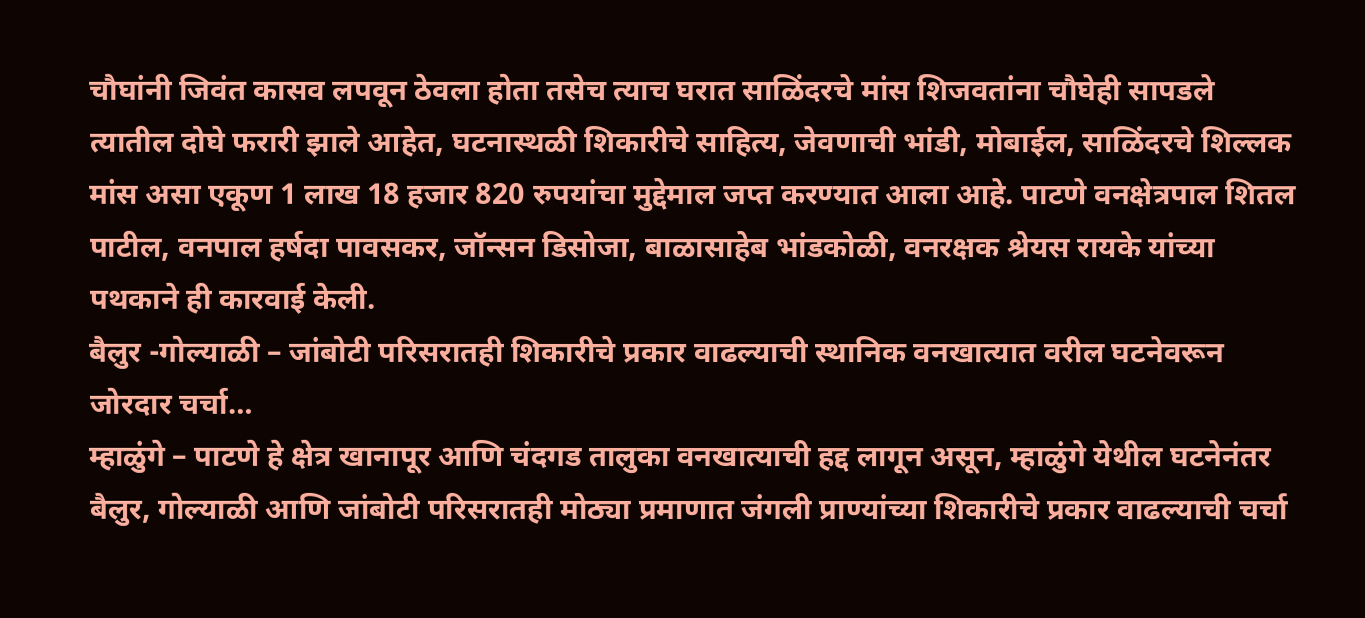चौघांनी जिवंत कासव लपवून ठेवला होता तसेच त्याच घरात साळिंदरचे मांस शिजवतांना चौघेही सापडले त्यातील दोघे फरारी झाले आहेत, घटनास्थळी शिकारीचे साहित्य, जेवणाची भांडी, मोबाईल, साळिंदरचे शिल्लक मांस असा एकूण 1 लाख 18 हजार 820 रुपयांचा मुद्देमाल जप्त करण्यात आला आहे. पाटणे वनक्षेत्रपाल शितल पाटील, वनपाल हर्षदा पावसकर, जॉन्सन डिसोजा, बाळासाहेब भांडकोळी, वनरक्षक श्रेयस रायके यांच्या पथकाने ही कारवाई केली.
बैलुर -गोल्याळी – जांबोटी परिसरातही शिकारीचे प्रकार वाढल्याची स्थानिक वनखात्यात वरील घटनेवरून जोरदार चर्चा…
म्हाळुंगे – पाटणे हे क्षेत्र खानापूर आणि चंदगड तालुका वनखात्याची हद्द लागून असून, म्हाळुंगे येथील घटनेनंतर बैलुर, गोल्याळी आणि जांबोटी परिसरातही मोठ्या प्रमाणात जंगली प्राण्यांच्या शिकारीचे प्रकार वाढल्याची चर्चा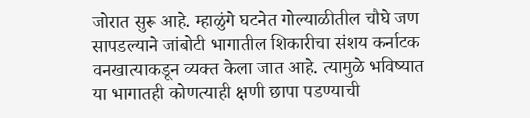जोरात सुरू आहे. म्हाळुंगे घटनेत गोल्याळीतील चौघे जण सापडल्याने जांबोटी भागातील शिकारीचा संशय कर्नाटक वनखात्याकडून व्यक्त केला जात आहे. त्यामुळे भविष्यात या भागातही कोणत्याही क्षणी छापा पडण्याची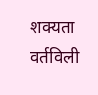शक्यता वर्तविली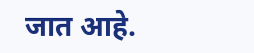जात आहे.